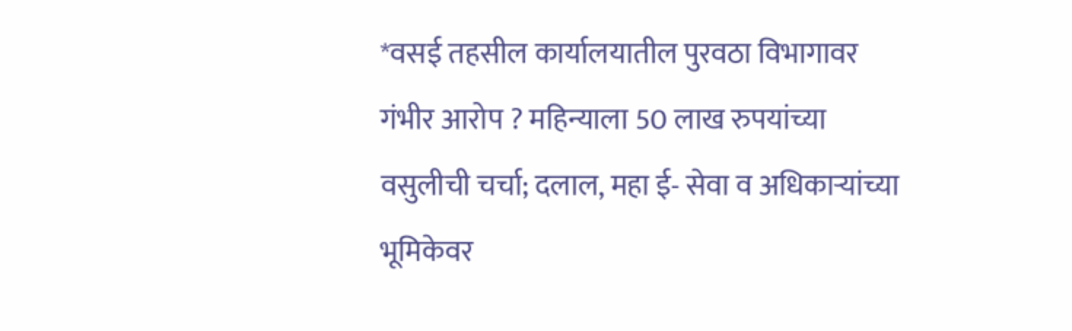*वसई तहसील कार्यालयातील पुरवठा विभागावर गंभीर आरोप ? महिन्याला 50 लाख रुपयांच्या वसुलीची चर्चा; दलाल, महा ई- सेवा व अधिकाऱ्यांच्या भूमिकेवर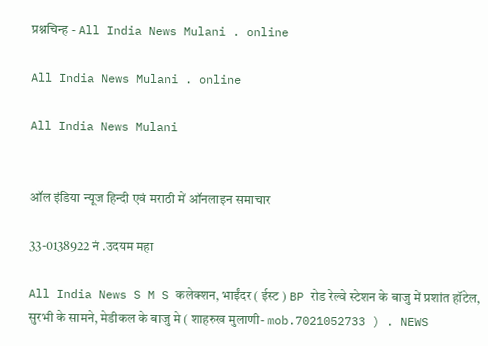प्रश्नचिन्ह - All India News Mulani . online

All India News Mulani . online

All India News Mulani


ऑल इंडिया न्यूज हिन्दी एवं मराठी में ऑनलाइन समाचार

33-0138922 नं .उदयम महा

All India News S M S कलेक्शन, भाईंदर ( ईस्ट ) BP रोड रेल्वे स्टेशन के बाजु में प्रशांत हॉटेल, सुरभी के सामने, मेडीकल के बाजु मे ( शाहरुख मुलाणी- mob.7021052733 ) . NEWS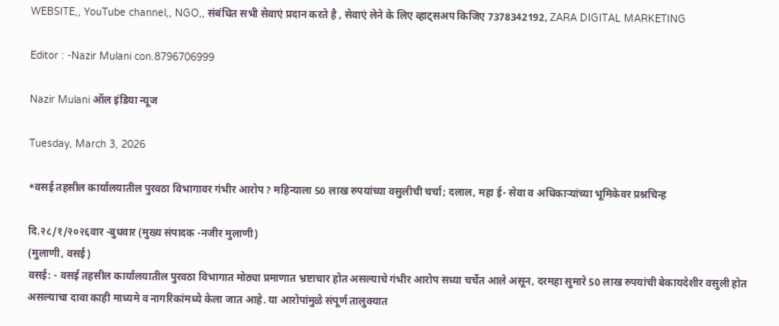WEBSITE,, YouTube channel,, NGO,, संबंधित सभी सेवाएं प्रदान करते है , सेवाएं लेने के लिए व्हाट्सअप किजिए 7378342192, ZARA DIGITAL MARKETING

Editor : -Nazir Mulani con.8796706999

Nazir Mulani ऑल इंडिया न्यूज

Tuesday, March 3, 2026

*वसई तहसील कार्यालयातील पुरवठा विभागावर गंभीर आरोप ? महिन्याला 50 लाख रुपयांच्या वसुलीची चर्चा; दलाल, महा ई- सेवा व अधिकाऱ्यांच्या भूमिकेवर प्रश्नचिन्ह

दि.२८/१/२०२६वार -बुधवार (मुख्य संपादक -नजीर मुलाणी)
(मुलाणी, वसई)
वसई: - वसई तहसील कार्यालयातील पुरवठा विभागात मोठ्या प्रमाणात भ्रष्टाचार होत असल्याचे गंभीर आरोप सध्या चर्चेत आले असून, दरमहा सुमारे 50 लाख रुपयांची बेकायदेशीर वसुली होत असल्याचा दावा काही माध्यमे व नागरिकांमध्ये केला जात आहे. या आरोपांमुळे संपूर्ण तालुक्यात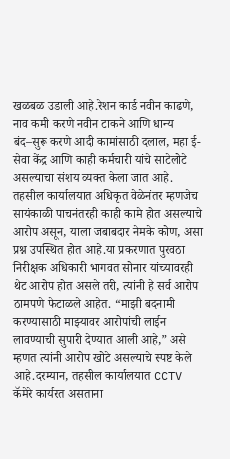खळबळ उडाली आहे.रेशन कार्ड नवीन काढणे, नाव कमी करणे नवीन टाकने आणि धान्य बंद–सुरू करणे आदी कामांसाठी दलाल, महा ई- सेवा केंद्र आणि काही कर्मचारी यांचे साटेलोटे असल्याचा संशय व्यक्त केला जात आहे. तहसील कार्यालयात अधिकृत वेळेनंतर म्हणजेच सायंकाळी पाचनंतरही काही कामे होत असल्याचे आरोप असून, याला जबाबदार नेमके कोण, असा प्रश्न उपस्थित होत आहे.या प्रकरणात पुरवठा निरीक्षक अधिकारी भागवत सोनार यांच्यावरही थेट आरोप होत असले तरी, त्यांनी हे सर्व आरोप ठामपणे फेटाळले आहेत. “माझी बदनामी करण्यासाठी माझ्यावर आरोपांची लाईन लावण्याची सुपारी देण्यात आली आहे,” असे म्हणत त्यांनी आरोप खोटे असल्याचे स्पष्ट केले आहे.दरम्यान, तहसील कार्यालयात CCTV कॅमेरे कार्यरत असताना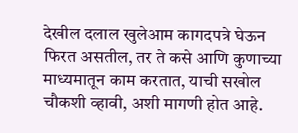देखील दलाल खुलेआम कागदपत्रे घेऊन फिरत असतील, तर ते कसे आणि कुणाच्या माध्यमातून काम करतात, याची सखोल चौकशी व्हावी, अशी मागणी होत आहे.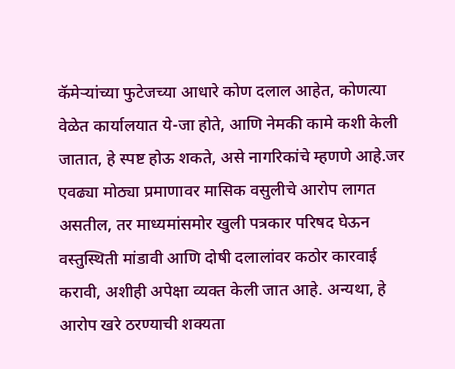कॅमेऱ्यांच्या फुटेजच्या आधारे कोण दलाल आहेत, कोणत्या वेळेत कार्यालयात ये-जा होते, आणि नेमकी कामे कशी केली जातात, हे स्पष्ट होऊ शकते, असे नागरिकांचे म्हणणे आहे.जर एवढ्या मोठ्या प्रमाणावर मासिक वसुलीचे आरोप लागत असतील, तर माध्यमांसमोर खुली पत्रकार परिषद घेऊन वस्तुस्थिती मांडावी आणि दोषी दलालांवर कठोर कारवाई करावी, अशीही अपेक्षा व्यक्त केली जात आहे. अन्यथा, हे आरोप खरे ठरण्याची शक्यता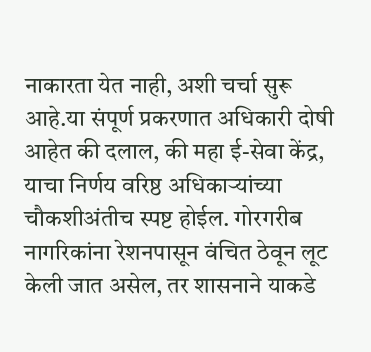नाकारता येत नाही, अशी चर्चा सुरू आहे.या संपूर्ण प्रकरणात अधिकारी दोषी आहेत की दलाल, की महा ई-सेवा केंद्र, याचा निर्णय वरिष्ठ अधिकाऱ्यांच्या चौकशीअंतीच स्पष्ट होईल. गोरगरीब नागरिकांना रेशनपासून वंचित ठेवून लूट केली जात असेल, तर शासनाने याकडे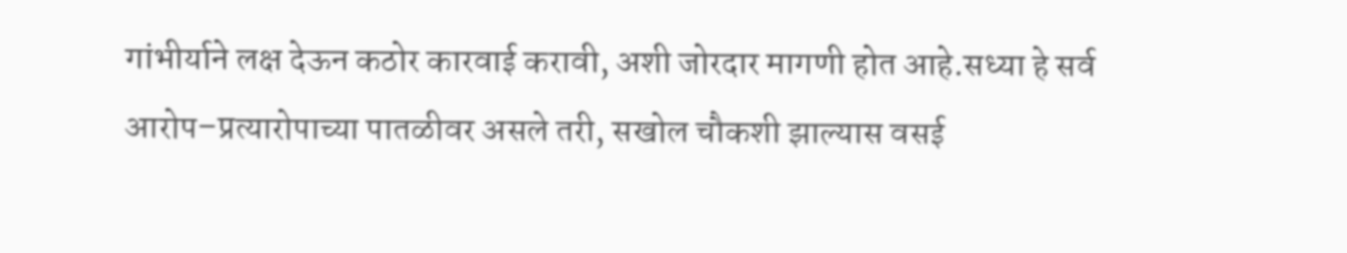गांभीर्याने लक्ष देऊन कठोर कारवाई करावी, अशी जोरदार मागणी होत आहे.सध्या हे सर्व आरोप–प्रत्यारोपाच्या पातळीवर असले तरी, सखोल चौकशी झाल्यास वसई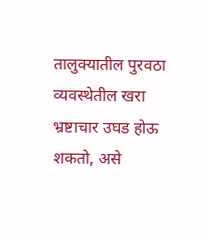तालुक्यातील पुरवठा व्यवस्थेतील खरा भ्रष्टाचार उघड होऊ शकतो, असे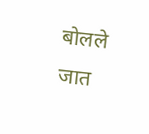बोलले जात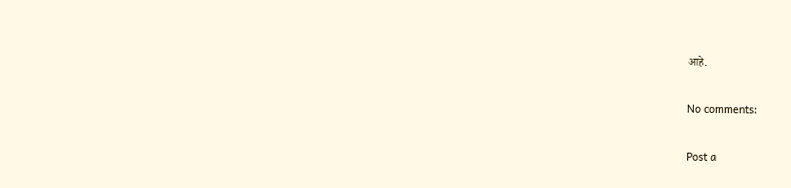आहे.

No comments:

Post a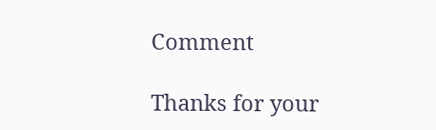Comment

Thanks for your